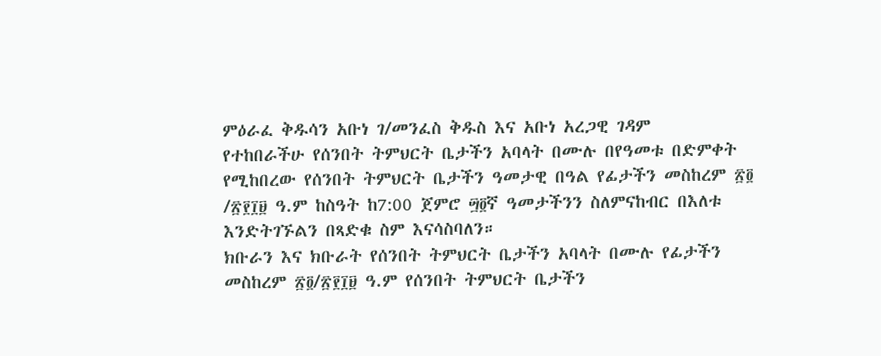ምዕራፈ ቅዱሳን አቡነ ገ/መንፈስ ቅዱስ እና አቡነ አረጋዊ ገዳም
የተከበራችሁ የሰንበት ትምህርት ቤታችን አባላት በሙሉ በየዓመቱ በድምቀት የሚከበረው የሰንበት ትምህርት ቤታችን ዓመታዊ በዓል የፊታችን መስከረም ፳፬ /፳፻፲፱ ዓ.ም ከስዓት ከ7:00 ጀምሮ ፵፬ኛ ዓመታችንን ስለምናከብር በእለቱ እንድትገኙልን በጻድቁ ስም እናሳስባለን።
ክቡራን እና ክቡራት የሰንበት ትምህርት ቤታችን አባላት በሙሉ የፊታችን መስከረም ፳፬/፳፻፲፱ ዓ.ም የሰንበት ትምህርት ቤታችን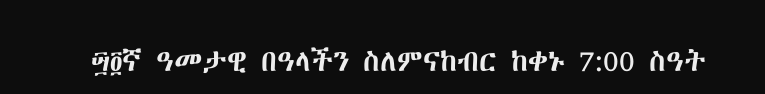፵፬ኛ ዓመታዊ በዓላችን ስለምናከብር ከቀኑ 7:00 ስዓት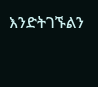እንድትገኙልን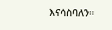እናሳስባለን።